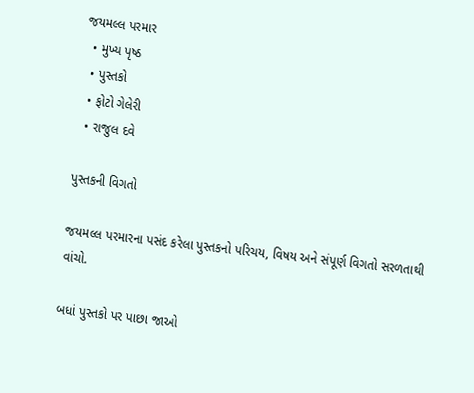જયમલ્લ પરમાર
  • મુખ્ય પૃષ્ઠ
  • પુસ્તકો
  • ફોટો ગેલેરી
  • રાજુલ દવે

પુસ્તકની વિગતો

જયમલ્લ પરમારના પસંદ કરેલા પુસ્તકનો પરિચય, વિષય અને સંપૂર્ણ વિગતો સરળતાથી વાંચો.

બધાં પુસ્તકો પર પાછા જાઓ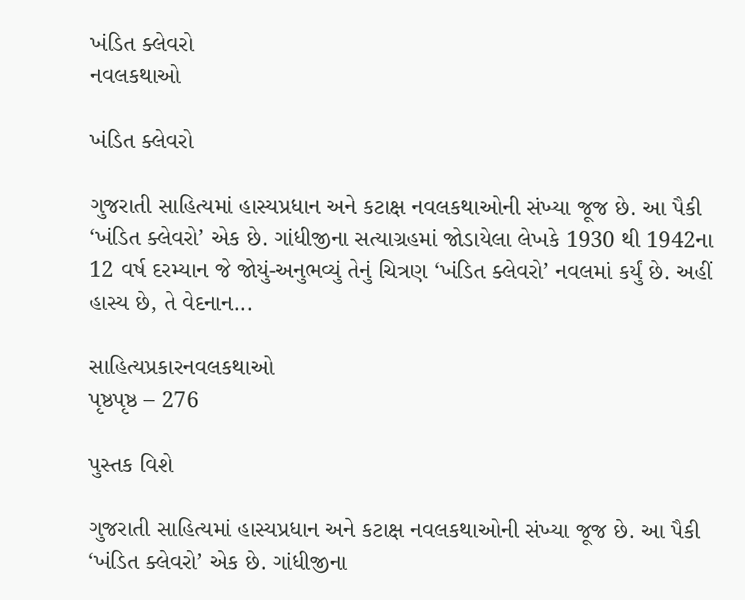ખંડિત ક્લેવરો
નવલકથાઓ

ખંડિત ક્લેવરો

ગુજરાતી સાહિત્યમાં હાસ્યપ્રધાન અને કટાક્ષ નવલકથાઓની સંખ્યા જૂજ છે. આ પૈકી ‘ખંડિત ક્લેવરો’ એક છે. ગાંધીજીના સત્યાગ્રહમાં જોડાયેલા લેખકે 1930 થી 1942ના 12 વર્ષ દરમ્યાન જે જોયું-અનુભવ્યું તેનું ચિત્રણ ‘ખંડિત ક્લેવરો’ નવલમાં કર્યું છે. અહીં હાસ્ય છે, તે વેદનાન...

સાહિત્યપ્રકારનવલકથાઓ
પૃષ્ઠપૃષ્ઠ – 276

પુસ્તક વિશે

ગુજરાતી સાહિત્યમાં હાસ્યપ્રધાન અને કટાક્ષ નવલકથાઓની સંખ્યા જૂજ છે. આ પૈકી ‘ખંડિત ક્લેવરો’ એક છે. ગાંધીજીના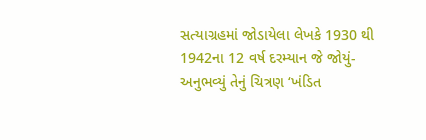સત્યાગ્રહમાં જોડાયેલા લેખકે 1930 થી 1942ના 12 વર્ષ દરમ્યાન જે જોયું-અનુભવ્યું તેનું ચિત્રણ ‘ખંડિત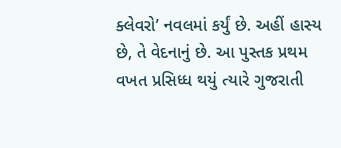ક્લેવરો’ નવલમાં કર્યું છે. અહીં હાસ્ય છે, તે વેદનાનું છે. આ પુસ્તક પ્રથમ વખત પ્રસિધ્ધ થયું ત્યારે ગુજરાતી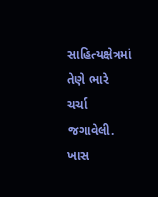સાહિત્યક્ષેત્રમાં તેણે ભારે ચર્ચા જગાવેલી. ખાસ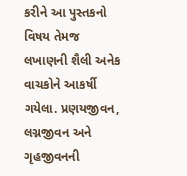કરીને આ પુસ્તકનો વિષય તેમજ લખાણની શૈલી અનેક વાચકોને આકર્ષી ગયેલા. પ્રણયજીવન, લગ્નજીવન અને ગૃહજીવનની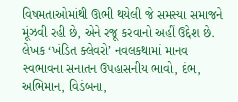વિષમતાઓમાંથી ઊભી થયેલી જે સમસ્યા સમાજને મૂંઝવી રહી છે, એને રજૂ કરવાનો અહીં ઉદ્દેશ છે. લેખક ‘ખંડિત ક્લેવરો’ નવલકથામાં માનવ સ્વભાવના સનાતન ઉપહાસનીય ભાવો, દંભ, અભિમાન, વિડંબના,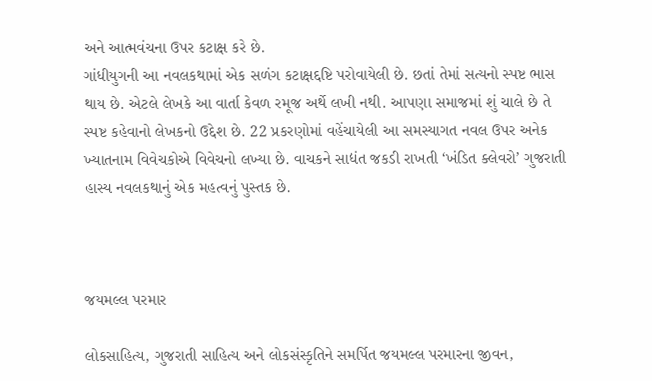અને આત્મવંચના ઉપર કટાક્ષ કરે છે.
ગાંધીયુગની આ નવલકથામાં એક સળંગ કટાક્ષદ્દષ્ટિ પરોવાયેલી છે. છતાં તેમાં સત્યનો સ્પષ્ટ ભાસ થાય છે. એટલે લેખકે આ વાર્તા કેવળ રમૂજ અર્થે લખી નથી. આપણા સમાજમાં શું ચાલે છે તે સ્પષ્ટ કહેવાનો લેખકનો ઉદ્દેશ છે. 22 પ્રકરણોમાં વહેંચાયેલી આ સમસ્યાગત નવલ ઉપર અનેક ખ્યાતનામ વિવેચકોએ વિવેચનો લખ્યા છે. વાચકને સાદ્યંત જકડી રાખતી ‘ખંડિત ક્લેવરો’ ગુજરાતી હાસ્ય નવલકથાનું એક મહત્વનું પુસ્તક છે.



જયમલ્લ પરમાર

લોકસાહિત્ય, ગુજરાતી સાહિત્ય અને લોકસંસ્કૃતિને સમર્પિત જયમલ્લ પરમારના જીવન,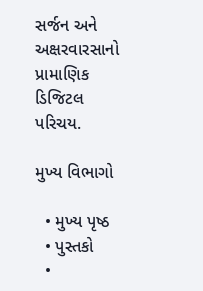સર્જન અને અક્ષરવારસાનો પ્રામાણિક ડિજિટલ પરિચય.

મુખ્ય વિભાગો

  • મુખ્ય પૃષ્ઠ
  • પુસ્તકો
  •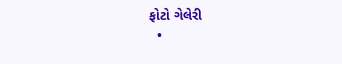ફોટો ગેલેરી
  •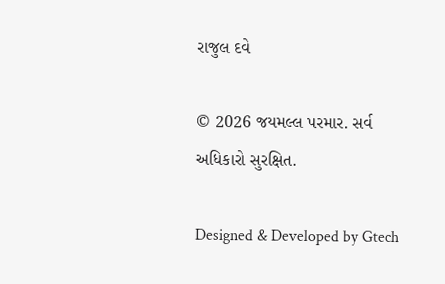રાજુલ દવે

© 2026 જયમલ્લ પરમાર. સર્વ અધિકારો સુરક્ષિત.

Designed & Developed by Gtech